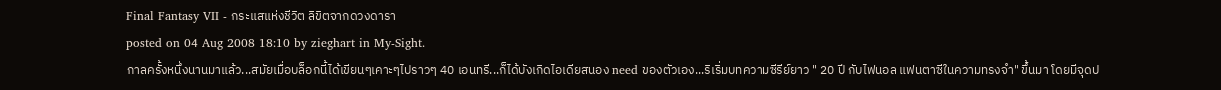Final Fantasy VII - กระแสแห่งชีวิต ลิขิตจากดวงดารา
posted on 04 Aug 2008 18:10 by zieghart in My-Sight.
กาลครั้งหนึ่งนานมาแล้ว...สมัยเมื่อบล็อกนี้ได้เขียนๆเคาะๆไปราวๆ 40 เอนทรี...ก็ได้บังเกิดไอเดียสนอง need ของตัวเอง...ริเริ่มบทความซีรีย์ยาว " 20 ปี กับไฟนอล แฟนตาซีในความทรงจำ" ขึ้นมา โดยมีจุดป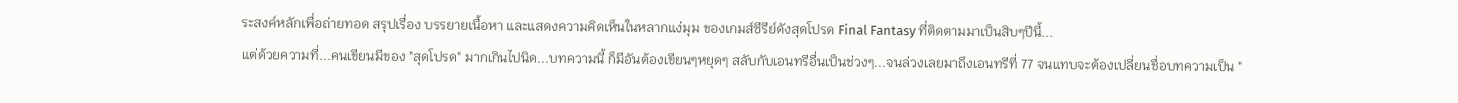ระสงค์หลักเพื่อถ่ายทอด สรุปเรื่อง บรรยายเนื้อหา และแสดงความคิดเห็นในหลากแง่มุม ของเกมส์ซีรีย์ดังสุดโปรด Final Fantasy ที่ติดตามมาเป็นสิบๆปีนี้...
แต่ด้วยความที่...คนเขียนมีของ "สุดโปรด" มากเกินไปนิด...บทความนี้ ก็มีอันต้องเขียนๆหยุดๆ สลับกับเอนทรีอื่นเป็นช่วงๆ...จนล่วงเลยมาถึงเอนทรีที่ 77 จนแทบจะต้องเปลี่ยนชื่อบทความเป็น "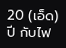20 (เอ็ด) ปี กับไฟ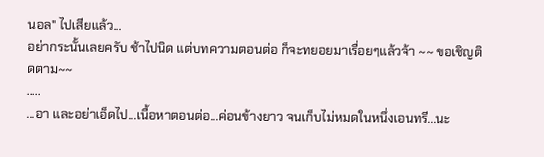นอล" ไปเสียแล้ว...
อย่ากระนั้นเลยครับ ช้าไปนิด แต่บทความตอนต่อ ก็จะทยอยมาเรื่อยๆแล้วจ้า ~~ ขอเชิญติดตาม~~
.....
...อา และอย่าเอ็ดไป...เนื้อหาตอนต่อ...ค่อนข้างยาว จนเก็บไม่หมดในหนึ่งเอนทรี...นะ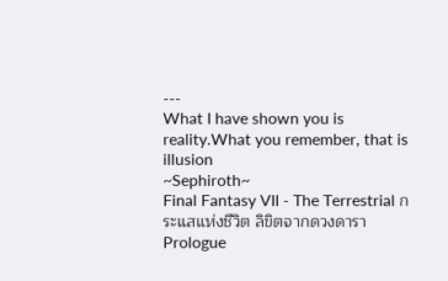---
What I have shown you is reality.What you remember, that is illusion
~Sephiroth~
Final Fantasy VII - The Terrestrial กระแสแห่งชีวิต ลิขิตจากดวงดารา
Prologue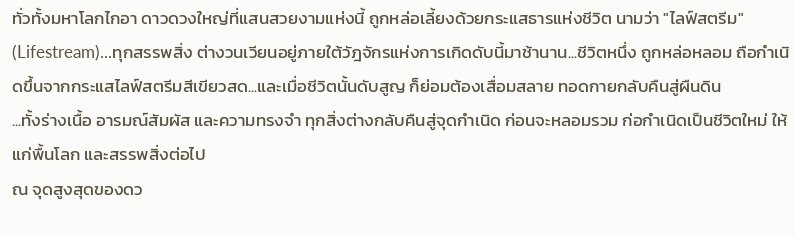ทั่วทั้งมหาโลกไกอา ดาวดวงใหญ่ที่แสนสวยงามแห่งนี้ ถูกหล่อเลี้ยงด้วยกระแสธารแห่งชีวิต นามว่า "ไลฟ์สตรีม" (Lifestream)...ทุกสรรพสิ่ง ต่างวนเวียนอยู่ภายใต้วัฎจักรแห่งการเกิดดับนี้มาช้านาน...ชีวิตหนึ่ง ถูกหล่อหลอม ถือกำเนิดขึ้นจากกระแสไลฟ์สตรีมสีเขียวสด...และเมื่อชีวิตนั้นดับสูญ ก็ย่อมต้องเสื่อมสลาย ทอดกายกลับคืนสู่ผืนดิน
...ทั้งร่างเนื้อ อารมณ์สัมผัส และความทรงจำ ทุกสิ่งต่างกลับคืนสู่จุดกำเนิด ก่อนจะหลอมรวม ก่อกำเนิดเป็นชีวิตใหม่ ให้แก่พื้นโลก และสรรพสิ่งต่อไป
ณ จุดสูงสุดของดว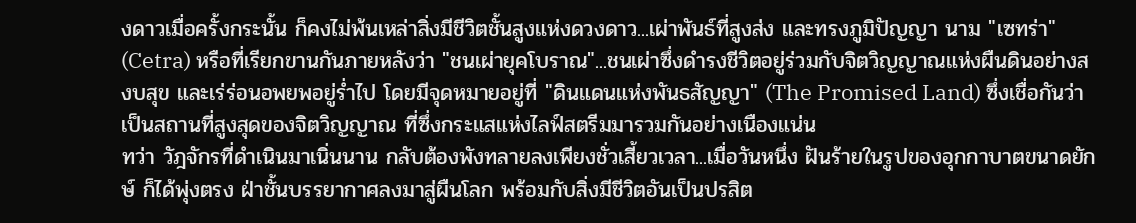งดาวเมื่อครั้งกระนั้น ก็คงไม่พ้นเหล่าสิ่งมีชีวิตชั้นสูงแห่งดวงดาว...เผ่าพันธ์ที่สูงส่ง และทรงภูมิปัญญา นาม "เซทร่า" (Cetra) หรือที่เรียกขานกันภายหลังว่า "ชนเผ่ายุคโบราณ"...ชนเผ่าซึ่งดำรงชีวิตอยู่ร่วมกับจิตวิญญาณแห่งผืนดินอย่างสงบสุข และเร่ร่อนอพยพอยู่ร่ำไป โดยมีจุดหมายอยู่ที่ "ดินแดนแห่งพันธสัญญา" (The Promised Land) ซึ่งเชื่อกันว่า เป็นสถานที่สูงสุดของจิตวิญญาณ ที่ซึ่งกระแสแห่งไลฟ์สตรีมมารวมกันอย่างเนืองแน่น
ทว่า วัฎจักรที่ดำเนินมาเนิ่นนาน กลับต้องพังทลายลงเพียงชั่วเสี้ยวเวลา...เมื่อวันหนึ่ง ฝันร้ายในรูปของอุกกาบาตขนาดยักษ์ ก็ได้พุ่งตรง ฝ่าชั้นบรรยากาศลงมาสู่ผืนโลก พร้อมกับสิ่งมีชีวิตอันเป็นปรสิต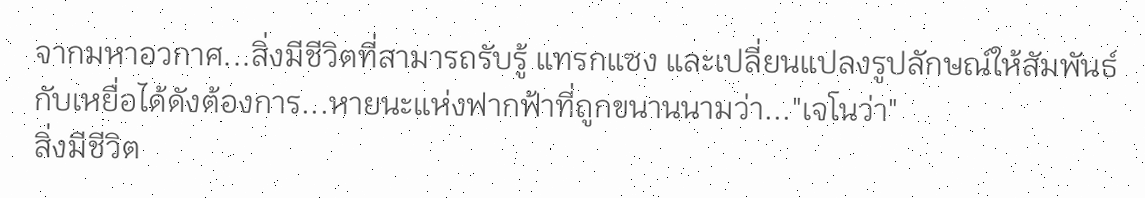จากมหาอวกาศ...สิ่งมีชีวิตที่สามารถรับรู้ แทรกแซง และเปลี่ยนแปลงรูปลักษณ์ให้สัมพันธ์กับเหยื่อได้ดังต้องการ...หายนะแห่งฟากฟ้าที่ถูกขนานนามว่า..."เจโนว่า"
สิ่งมีชีวิต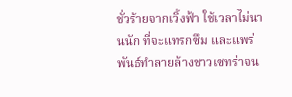ชั่วร้ายจากเวิ้งฟ้า ใช้เวลาไม่นานนัก ที่จะแทรกซึม และแพร่พันธ์ทำลายล้างชาวเซทร่าจน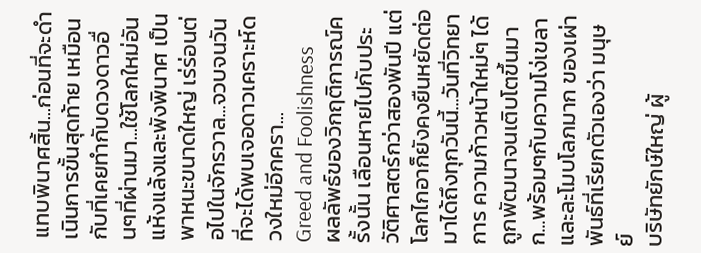แทบพินาศสิ้น...ก่อนที่จะดำเนินการขั้นสุดท้าย เหมือนกับที่เคยทำกับดวงดาวอื่นๆที่ผ่านมา...ใช้โลกใหม่อันแห้งแล้งและพังพินาศ เป็นพาหนะขนาดใหญ่ เร่ร่อนต่อไปในจักรวาล...จวบจนวันที่จะได้พบเจอดาวเคราะห์ดวงใหม่อีกครา...
Greed and Foolishness
ผลลัพธ์ของวิกฤติการณ์ครั้งนั้น เลือนหายไปกับประวัติศาสตร์กว่าสองพันปี แต่โลกไกอาก็ยังคงยืนหยัดต่อมาได้ถึงทุกวันนี้...วันที่วิทยาการ ความก้าวหน้าใหม่ๆ ได้ถูกพัฒนาจนเติบโตขึ้นมาก...พร้อมๆกับความโง่เขลา และละโมบโลภมาก ของเผ่าพันธ์ที่เรียกตัวเองว่า มนุษย์
บริษัทยักษ์ใหญ่ ผู้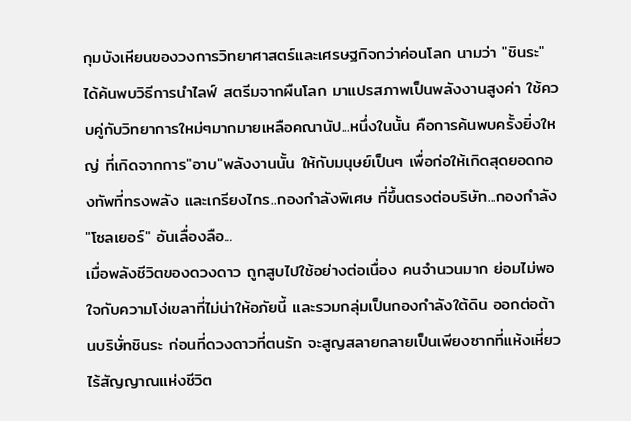กุมบังเหียนของวงการวิทยาศาสตร์และเศรษฐกิจกว่าค่อนโลก นามว่า "ชินระ" ได้ค้นพบวิธีการนำไลฟ์ สตรีมจากผืนโลก มาแปรสภาพเป็นพลังงานสูงค่า ใช้ควบคู่กับวิทยาการใหม่ๆมากมายเหลือคณานัป...หนึ่งในนั้น คือการค้นพบครั้งยิ่งใหญ่ ที่เกิดจากการ"อาบ"พลังงานนั้น ให้กับมนุษย์เป็นๆ เพื่อก่อให้เกิดสุดยอดกองทัพที่ทรงพลัง และเกรียงไกร..กองกำลังพิเศษ ที่ขึ้นตรงต่อบริษัท...กองกำลัง "โซลเยอร์" อันเลื่องลือ...
เมื่อพลังชีวิตของดวงดาว ถูกสูบไปใช้อย่างต่อเนื่อง คนจำนวนมาก ย่อมไม่พอใจกับความโง่เขลาที่ไม่น่าให้อภัยนี้ และรวมกลุ่มเป็นกองกำลังใต้ดิน ออกต่อต้านบริษั่ทชินระ ก่อนที่ดวงดาวที่ตนรัก จะสูญสลายกลายเป็นเพียงซากที่แห้งเหี่ยวไร้สัญญาณแห่งชีวิต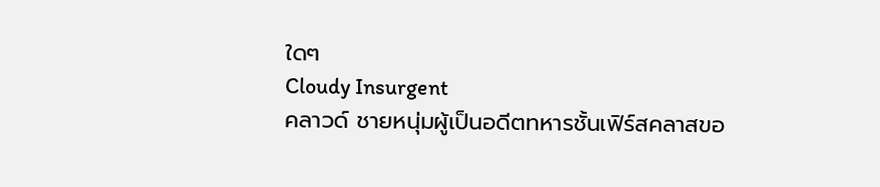ใดๆ
Cloudy Insurgent
คลาวด์ ชายหนุ่มผู้เป็นอดีตทหารชั้นเฟิร์สคลาสขอ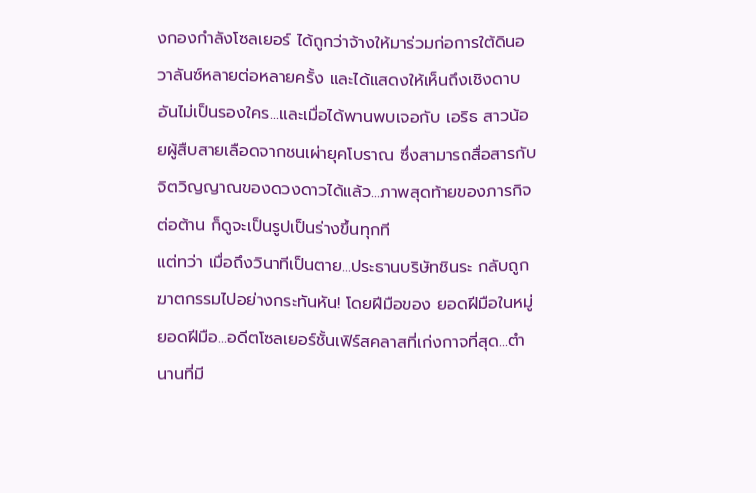งกองกำลังโซลเยอร์ ได้ถูกว่าจ้างให้มาร่วมก่อการใต้ดินอวาลันซ์หลายต่อหลายครั้ง และได้แสดงให้เห็นถึงเชิงดาบอันไม่เป็นรองใคร...และเมื่อได้พานพบเจอกับ เอริธ สาวน้อยผู้สืบสายเลือดจากชนเผ่ายุคโบราณ ซึ่งสามารถสื่อสารกับจิตวิญญาณของดวงดาวได้แล้ว...ภาพสุดท้ายของภารกิจต่อต้าน ก็ดูจะเป็นรูปเป็นร่างขึ้นทุกที
แต่ทว่า เมื่อถึงวินาทีเป็นตาย...ประธานบริษัทชินระ กลับถูกฆาตกรรมไปอย่างกระทันหัน! โดยฝีมือของ ยอดฝีมือในหมู่ยอดฝีมือ...อดีตโซลเยอร์ชั้นเฟิร์สคลาสที่เก่งกาจที่สุด...ตำนานที่มี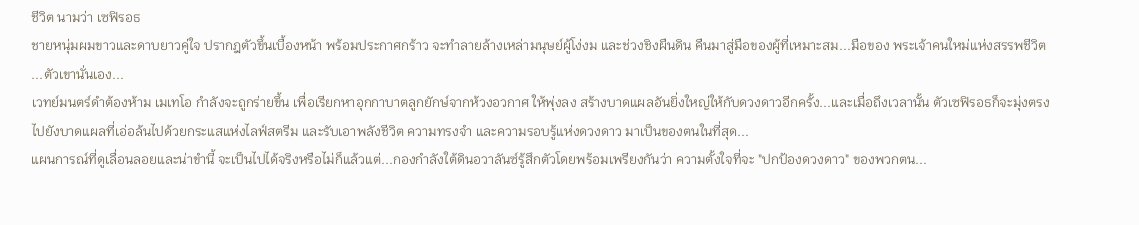ชีวิต นามว่า เซฟิรอธ
ชายหนุ่มผมขาวและดาบยาวคู่ใจ ปรากฎตัวขึ้นเบื้องหน้า พร้อมประกาศกร้าว จะทำลายล้างเหล่ามนุษย์ผู้โง่งม และช่วงชิงผืนดิน คืนมาสู่มือของผู้ที่เหมาะสม...มือของ พระเจ้าคนใหม่แห่งสรรพชีวิต ...ตัวเขานั่นเอง...
เวทย์มนตร์ดำต้องห้าม เมเทโอ กำลังจะถูกร่ายขึ้น เพื่อเรียกหาอุกกาบาตลูกยักษ์จากห้วงอวกาศ ให้พุ่งลง สร้างบาดแผลอันยิ่งใหญ่ให้กับดวงดาวอีกครั้ง...และเมื่อถึงเวลานั้น ตัวเซฟิรอธก็จะมุ่งตรงไปยังบาดแผลที่เอ่อล้นไปด้วยกระแสแห่งไลฟ์สตรีม และรับเอาพลังชีวิต ความทรงจำ และความรอบรู้แห่งดวงดาว มาเป็นของตนในที่สุด...
แผนการณ์ที่ดูเลื่อนลอยและน่าขำนี้ จะเป็นไปได้จริงหรือไม่ก็แล้วแต่...กองกำลังใต้ดินอวาลันซ์รู้สึกตัวโดยพร้อมเพรียงกันว่า ความตั้งใจที่จะ "ปกป้องดวงดาว" ของพวกตน...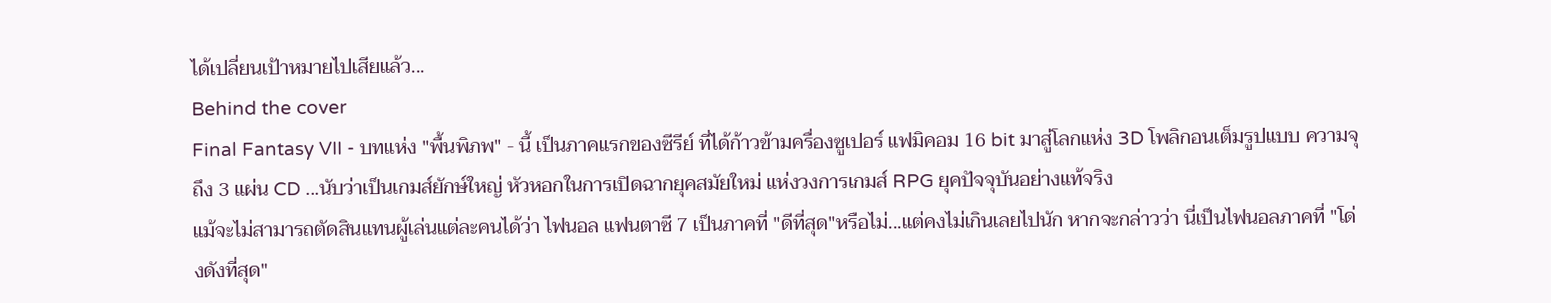ได้เปลี่ยนเป้าหมายไปเสียแล้ว...
Behind the cover
Final Fantasy VII - บทแห่ง "พื้นพิภพ" - นี้ เป็นภาคแรกของซีรีย์ ที่ได้ก้าวข้ามครื่องซูเปอร์ แฟมิคอม 16 bit มาสู่โลกแห่ง 3D โพลิกอนเต็มรูปแบบ ความจุถึง 3 แผ่น CD ...นับว่าเป็นเกมส์ยักษ์ใหญ่ หัวหอกในการเปิดฉากยุคสมัยใหม่ แห่งวงการเกมส์ RPG ยุคปัจจุบันอย่างแท้จริง
แม้จะไม่สามารถตัดสินแทนผู้เล่นแต่ละคนได้ว่า ไฟนอล แฟนตาซี 7 เป็นภาคที่ "ดีที่สุด"หรือไม่...แต่คงไม่เกินเลยไปนัก หากจะกล่าวว่า นี่เป็นไฟนอลภาคที่ "โด่งดังที่สุด"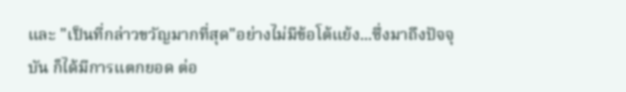และ "เป็นที่กล่าวขวัญมากที่สุด"อย่างไม่มีข้อโต้แย้ง...ซึ่งมาถึงปัจจุบัน ก็ได้มีการแตกยอด ต่อ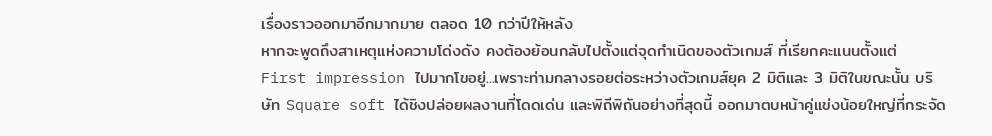เรื่องราวออกมาอีกมากมาย ตลอด 10 กว่าปีให้หลัง
หากจะพูดถึงสาเหตุแห่งความโด่งดัง คงต้องย้อนกลับไปตั้งแต่จุดกำเนิดของตัวเกมส์ ที่เรียกคะแนนตั้งแต่ First impression ไปมากโขอยู่...เพราะท่ามกลางรอยต่อระหว่างตัวเกมส์ยุค 2 มิติและ 3 มิติในขณะนั้น บริษัท Square soft ได้ชิงปล่อยผลงานที่โดดเด่น และพิถีพิถันอย่างที่สุดนี้ ออกมาตบหน้าคู่แข่งน้อยใหญ่ที่กระจัด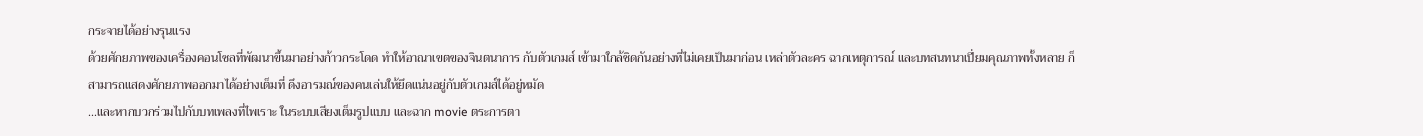กระจายได้อย่างรุนแรง
ด้วยศักยภาพของเครื่องคอนโซลที่พัฒนาขึ้นมาอย่างก้าวกระโดด ทำให้อาณาเขตของจินตนาการ กับตัวเกมส์ เข้ามาใกล้ชิดกันอย่างที่ไม่เคยเป็นมาก่อน เหล่าตัวละคร ฉากเหตุการณ์ และบทสนทนาเปี่ยมคุณภาพทั้งหลาย ก็สามารถแสดงศักยภาพออกมาได้อย่างเต็มที่ ดึงอารมณ์ของคนเล่นให้ยึดแน่นอยู่กับตัวเกมส์ได้อยู่หมัด
...และหากบวกร่วมไปกับบทเพลงที่ไพเราะ ในระบบเสียงเต็มรูปแบบ และฉาก movie ตระการตา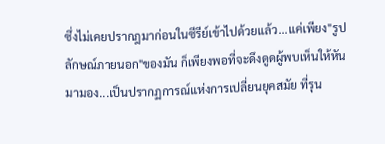ซึ่งไม่เคยปรากฎมาก่อนในซีรีย์เข้าไปด้วยแล้ว...แค่เพียง"รูปลักษณ์ภายนอก"ของมัน ก็เพียงพอที่จะดึงดูดผู้พบเห็นให้หันมามอง...เป็นปรากฏการณ์แห่งการเปลี่ยนยุคสมัย ที่รุน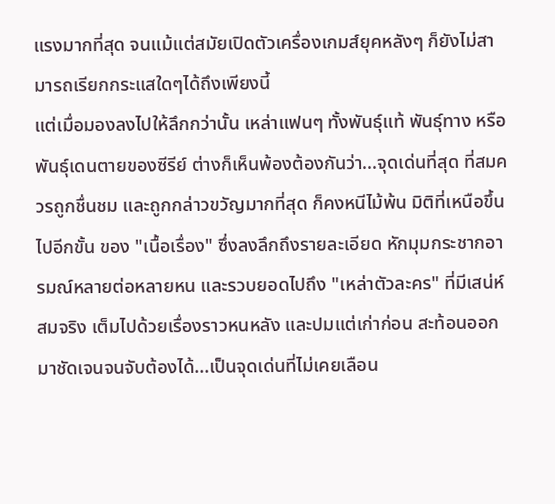แรงมากที่สุด จนแม้แต่สมัยเปิดตัวเครื่องเกมส์ยุคหลังๆ ก็ยังไม่สามารถเรียกกระแสใดๆได้ถึงเพียงนี้
แต่เมื่อมองลงไปให้ลึกกว่านั้น เหล่าแฟนๆ ทั้งพันธุ์แท้ พันธุ์ทาง หรือพันธุ์เดนตายของซีรีย์ ต่างก็เห็นพ้องต้องกันว่า...จุดเด่นที่สุด ที่สมควรถูกชื่นชม และถูกกล่าวขวัญมากที่สุด ก็คงหนีไม้พ้น มิติที่เหนือขึ้นไปอีกขั้น ของ "เนื้อเรื่อง" ซึ่งลงลึกถึงรายละเอียด หักมุมกระชากอารมณ์หลายต่อหลายหน และรวบยอดไปถึง "เหล่าตัวละคร" ที่มีเสน่ห์ สมจริง เต็มไปด้วยเรื่องราวหนหลัง และปมแต่เก่าก่อน สะท้อนออกมาชัดเจนจนจับต้องได้...เป็นจุดเด่นที่ไม่เคยเลือน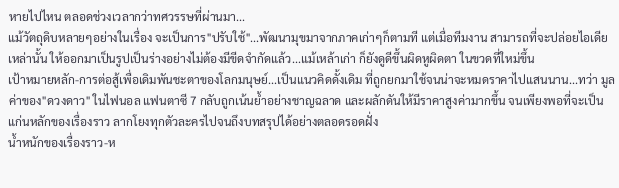หายไปไหน ตลอดช่วงเวลากว่าทศวรรษที่ผ่านมา...
แม้วัตถุดิบหลายๆอย่างในเรื่อง จะเป็นการ"ปรับใช้"...พัฒนามุขมาจากภาคเก่าๆก็ตามที แต่เมื่อทีมงาน สามารถที่จะปล่อยไอเดียเหล่านั้น ให้ออกมาเป็นรูปเป็นร่างอย่างไม่ต้องมีขีดจำกัดแล้ว...แม้เหล้าเก่า ก็ยังดูดีขึ้นผิดหูผิดตา ในขวดที่ใหม่ขึ้น
เป้าหมายหลัก-การต่อสู้เพื่อเดิมพันชะตาของโลกมนุษย์...เป็นแนวคิดดั้งเดิม ที่ถูกยกมาใช้จนน่าจะหมดราคาไปแสนนาน...ทว่า มูลค่าของ"ดวงดาว" ในไฟนอล แฟนตาซี 7 กลับถูกเน้นย้ำอย่างชาญฉลาด และผลักดันให้มีราคาสูงค่ามากขึ้น จนเพียงพอที่จะเป็นแก่นหลักของเรื่องราว ลากโยงทุกตัวละครไปจนถึงบทสรุปได้อย่างตลอดรอดฝั่ง
น้ำหนักของเรื่องราว-ห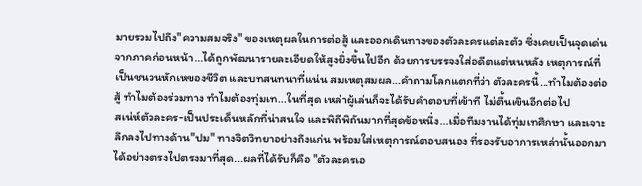มายรวมไปถึง"ความสมจริง" ของเหตุผลในการต่อสู้ และออกเดินทางของตัวละครแต่ละตัว ซึ่งเคยเป็นจุดเด่นจากภาคก่อนหน้า...ได้ถูกพัฒนารายละเอียดให้สูงยิ่งขึ้นไปอีก ด้วยการบรรจงใส่อดีตแต่หนหลัง เหตุการณ์ที่เป็นชนวนหักเหของชีวิต และบทสนทนาที่แน่น สมเหตุสมผล...คำถามโลกแตกที่ว่า ตัวละครนี้...ทำไมต้องต่อสู้ ทำไมต้องร่วมทาง ทำไมต้องทุ่มเท...ในที่สุด เหล่าผู้เล่นก็จะได้รับคำตอบที่เข้าที ไม่ตื้นเขินอีกต่อไป
สเน่ห์ตัวละคร-เป็นประเด็นหลักที่น่าสนใจ และพิถีพิถันมากที่สุดข้อหนึ่ง...เมื่อทีมงานได้ทุ่มเทศึกษา และเจาะลึกลงไปทางด้าน"ปม" ทางจิตวิทยาอย่างถึงแก่น พร้อมใส่เหตุการณ์ตอบสนอง ที่รองรับอาการเหล่านั้นออกมาได้อย่างตรงไปตรงมาที่สุด...ผลที่ได้รับก็คือ "ตัวละครเอ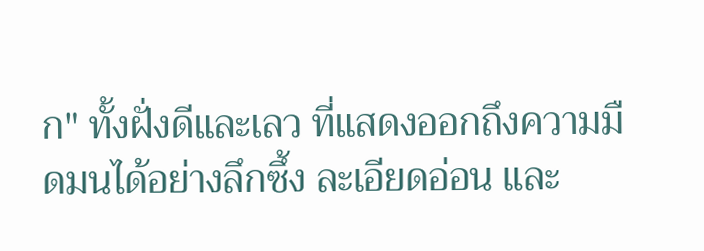ก" ทั้งฝั่งดีและเลว ที่แสดงออกถึงความมืดมนได้อย่างลึกซึ้ง ละเอียดอ่อน และ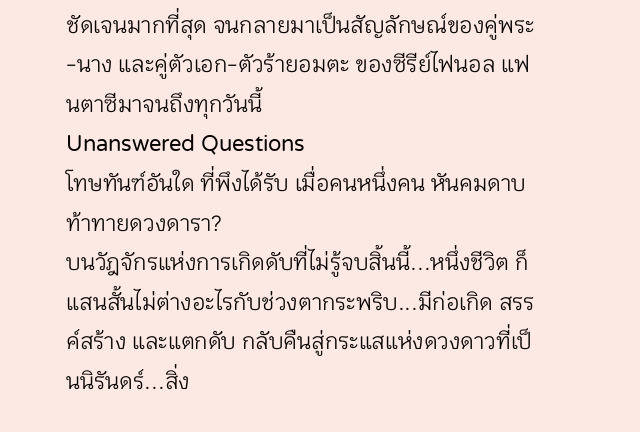ชัดเจนมากที่สุด จนกลายมาเป็นสัญลักษณ์ของคู่พระ-นาง และคู่ตัวเอก-ตัวร้ายอมตะ ของซีรีย์ไฟนอล แฟนตาซีมาจนถึงทุกวันนี้
Unanswered Questions
โทษทันฑ์อันใด ที่พึงได้รับ เมื่อคนหนึ่งคน หันคมดาบท้าทายดวงดารา?
บนวัฎจักรแห่งการเกิดดับที่ไม่รู้จบสิ้นนี้...หนึ่งชีวิต ก็แสนสั้นไม่ต่างอะไรกับช่วงตากระพริบ...มีก่อเกิด สรรค์สร้าง และแตกดับ กลับคืนสู่กระแสแห่งดวงดาวที่เป็นนิรันดร์...สิ่ง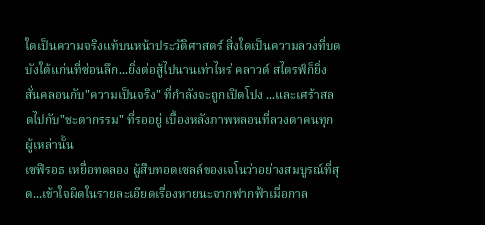ใดเป็นความจริงแท้บนหน้าประวัติศาสตร์ สิ่งใดเป็นความลวงที่บดบังใต้แก่นที่ซ่อนลึก...ยิ่งต่อสู้ไปนานเท่าไหร่ คลาวด์ สไตรฟ์ก็ยิ่งสั่นคลอนกับ"ความเป็นจริง" ที่กำลังจะถูกเปิดโปง ...และเศร้าสลดไปกับ"ชะตากรรม" ที่รออยู่ เบื้องหลังภาพหลอนที่ลวงตาคนทุกผู้เหล่านั้น
เซฟิรอธ เหยื่อทดลอง ผู้สืบทอดเซลล์ของเจโนว่าอย่างสมบูรณ์ที่สุด...เข้าใจผิดในรายละเอียดเรื่องหายนะจากฟากฟ้าเมื่อกาล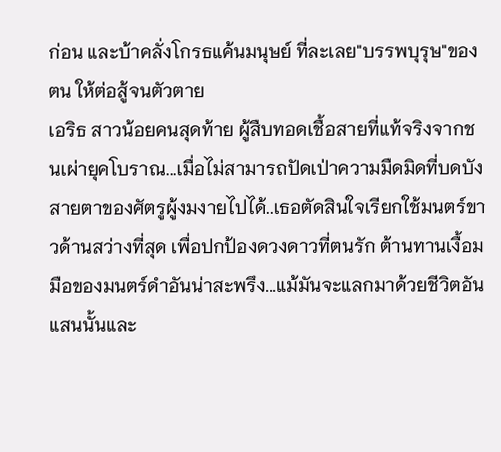ก่อน และบ้าคลั่งโกรธแค้นมนุษย์ ที่ละเลย"บรรพบุรุษ"ของตน ให้ต่อสู้จนตัวตาย
เอริธ สาวน้อยคนสุดท้าย ผู้สืบทอดเชื้อสายที่แท้จริงจากชนเผ่ายุคโบราณ...เมื่อไม่สามารถปัดเป่าความมืดมิดที่บดบังสายตาของศัตรูผู้งมงายไปได้..เธอตัดสินใจเรียกใช้มนตร์ขาวด้านสว่างที่สุด เพื่อปกป้องดวงดาวที่ตนรัก ต้านทานเงื้อมมือของมนตร์ดำอันน่าสะพรึง...แม้มันจะแลกมาด้วยชีวิตอันแสนนั้นและ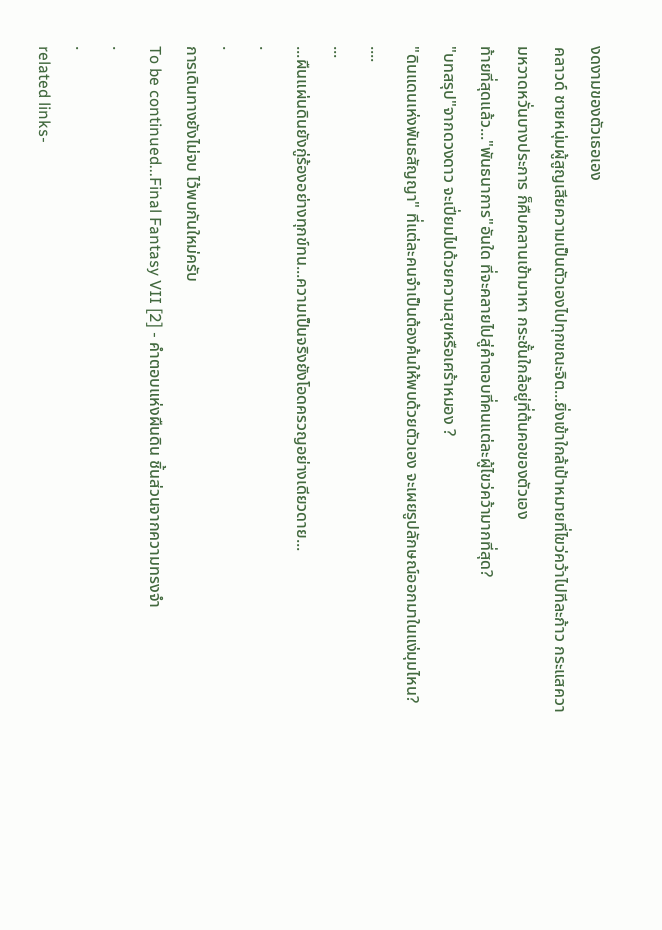งดงามของตัวเธอเอง
คลาวด์ ชายหนุ่มผู้สูญเสียความเป็นตัวเองไปทุกขณะจิต...ยิ่งเข้าใกล้เป้าหมายที่ไขว่คว้าไปทีละก้าว กระแสความหวาดหวั่นบางประการ ก็คืบคลานเข้ามาหา กระชั้นใกล้อยู่ที่ต้นคอของตัวเอง
ท้ายที่สุดแล้ว..."พันธนาการ"อันใด ที่จะคลายไปสู่คำตอบที่คนแต่ละผู้ไขว่คว้ามากที่สุด?
"บทสรุป"จากดวงดาว จะเปี่ยมไปด้วยความสุขหรือเศร้าหมอง ?
"ดินแดนเห่งพันธสัญญา" ที่แต่ละคนจำเป็นต้องค้นให้พบด้วยตัวเอง จะเผยรูปลักษณ์ออกมาในแง่มุมไหน?
....
...
...ผืนแผ่นดินยังกู่ร้องอย่างทุกข์ทน...ความเป็นจริงยังโอดครวญอย่างเดียวดาย...
.
.
การเดินทางยังไม่จบ ไว้พบกันใหม่ครับ
To be continued...Final Fantasy VII [2] - คำตอบแห่งผืนดิน ชิ้นส่วนจากความทรงจำ
.
.
related links-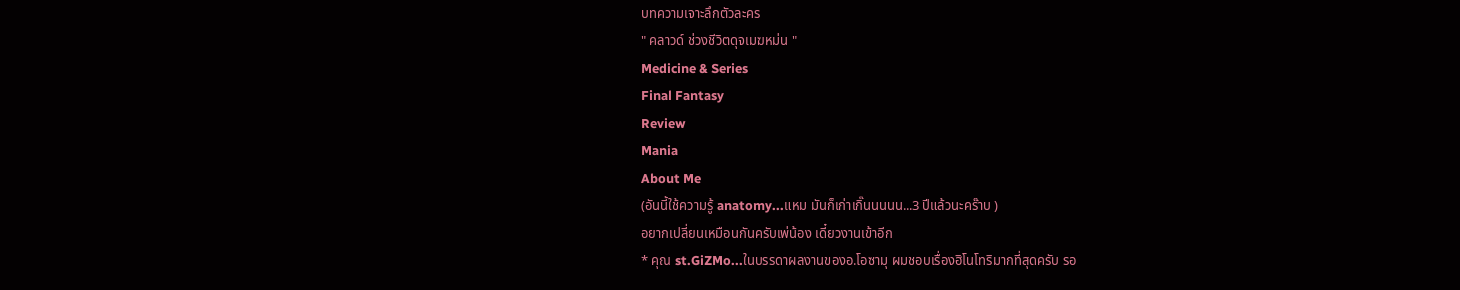บทความเจาะลึกตัวละคร
" คลาวด์ ช่วงชีวิตดุจเมฆหม่น "
Medicine & Series
Final Fantasy
Review
Mania
About Me
(อันนี้ใช้ความรู้ anatomy...แหม มันก็เก่าเกิ๊นนนนน...3 ปีแล้วนะคร๊าบ )
อยากเปลี่ยนเหมือนกันครับเพ่น้อง เดี๋ยวงานเข้าอีก
* คุณ st.GiZMo...ในบรรดาผลงานของอ.โอซามุ ผมชอบเรื่องฮิโนโทริมากที่สุดครับ รอ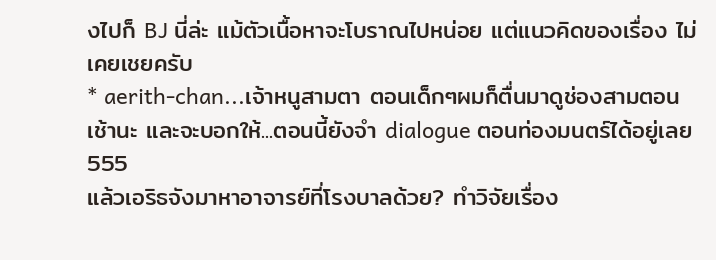งไปก็ BJ นี่ล่ะ แม้ตัวเนื้อหาจะโบราณไปหน่อย แต่แนวคิดของเรื่อง ไม่เคยเชยครับ
* aerith-chan...เจ้าหนูสามตา ตอนเด็กๆผมก็ตื่นมาดูช่องสามตอนเช้านะ และจะบอกให้...ตอนนี้ยังจำ dialogue ตอนท่องมนตร์ได้อยู่เลย 555
แล้วเอริธจังมาหาอาจารย์ที่โรงบาลด้วย? ทำวิจัยเรื่อง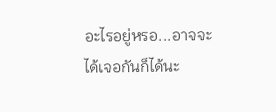อะไรอยู่หรอ...อาจจะได้เจอกันก็ได้นะ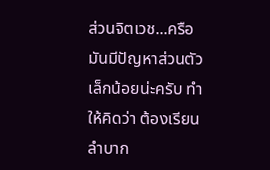ส่วนจิตเวช...ครือมันมีปัญหาส่วนตัวเล็กน้อยน่ะครับ ทำให้คิดว่า ต้องเรียนลำบาก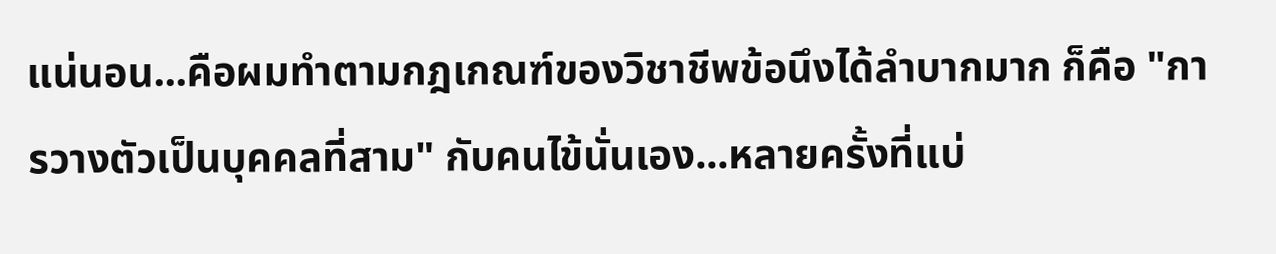แน่นอน...คือผมทำตามกฎเกณฑ์ของวิชาชีพข้อนึงได้ลำบากมาก ก็คือ "การวางตัวเป็นบุคคลที่สาม" กับคนไข้นั่นเอง...หลายครั้งที่แบ่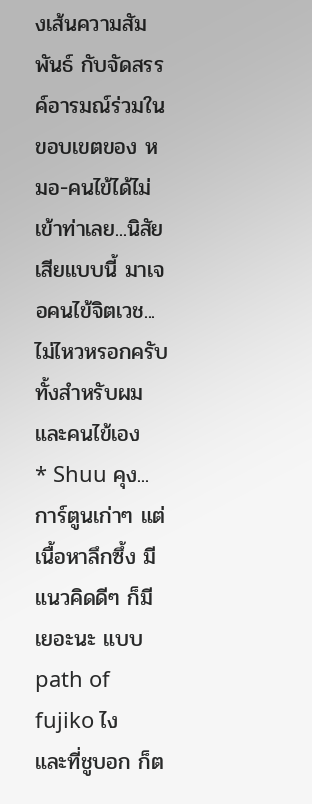งเส้นความสัมพันธ์ กับจัดสรรค์อารมณ์ร่วมในขอบเขตของ หมอ-คนไข้ได้ไม่เข้าท่าเลย...นิสัยเสียแบบนี้ มาเจอคนไข้จิตเวช...ไม่ไหวหรอกครับ ทั้งสำหรับผม และคนไข้เอง
* Shuu คุง...การ์ตูนเก่าๆ แต่เนื้อหาลึกซึ้ง มีแนวคิดดีๆ ก็มีเยอะนะ แบบ path of fujiko ไง
และที่ชูบอก ก็ต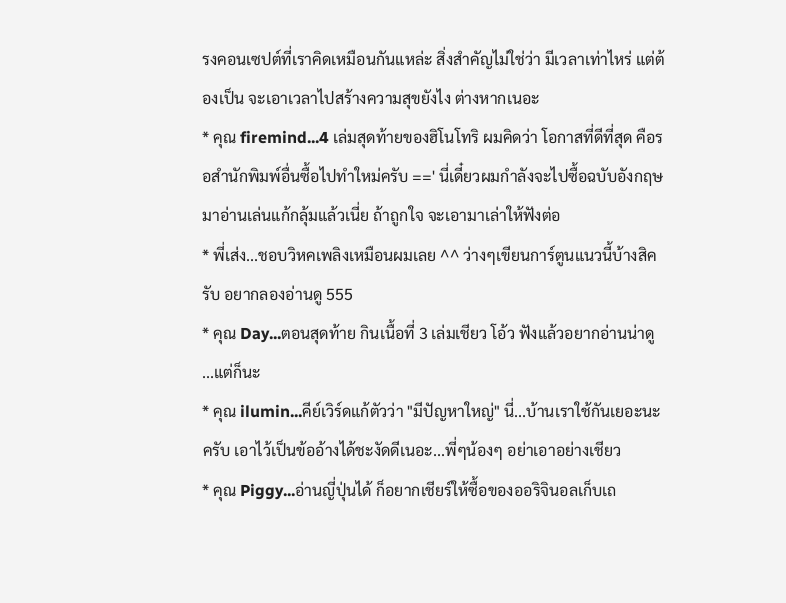รงคอนเซปต์ที่เราคิดเหมือนกันแหล่ะ สิ่งสำคัญไม่ใช่ว่า มีเวลาเท่าไหร่ แต่ต้องเป็น จะเอาเวลาไปสร้างความสุขยังไง ต่างหากเนอะ
* คุณ firemind...4 เล่มสุดท้ายของฮิโนโทริ ผมคิดว่า โอกาสที่ดีที่สุด คือรอสำนักพิมพ์อื่นซื้อไปทำใหม่ครับ ==' นี่เดี๋ยวผมกำลังจะไปซื้อฉบับอังกฤษมาอ่านเล่นแก้กลุ้มแล้วเนี่ย ถ้าถูกใจ จะเอามาเล่าให้ฟังต่อ
* พี่เส่ง...ชอบวิหคเพลิงเหมือนผมเลย ^^ ว่างๆเขียนการ์ตูนแนวนี้บ้างสิครับ อยากลองอ่านดู 555
* คุณ Day...ตอนสุดท้าย กินเนื้อที่ 3 เล่มเชียว โอ้ว ฟังแล้วอยากอ่านน่าดู ...แต่ก็นะ
* คุณ ilumin...คีย์เวิร์ดแก้ตัวว่า "มีปัญหาใหญ่" นี่...บ้านเราใช้กันเยอะนะครับ เอาไว้เป็นข้ออ้างได้ชะงัดดีเนอะ...พี่ๆน้องๆ อย่าเอาอย่างเชียว
* คุณ Piggy...อ่านญี่ปุ่นได้ ก็อยากเชียร์ให้ซื้อของออริจินอลเก็บเถ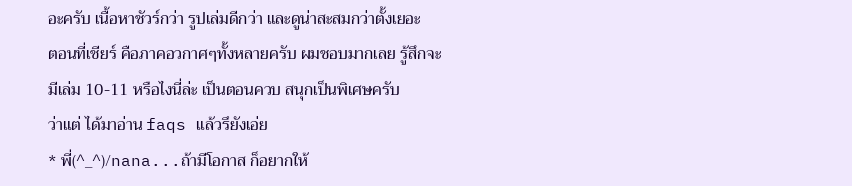อะครับ เนื้อหาชัวร์กว่า รูปเล่มดีกว่า และดูน่าสะสมกว่าตั้งเยอะ
ตอนที่เชียร์ คือภาคอวกาศๆทั้งหลายครับ ผมชอบมากเลย รู้สึกจะมีเล่ม 10-11 หรือไงนี่ล่ะ เป็นตอนควบ สนุกเป็นพิเศษครับ
ว่าแต่ ได้มาอ่าน faqs แล้วรึยังเอ่ย
* พี่(^_^)/nana...ถ้ามีโอกาส ก็อยากให้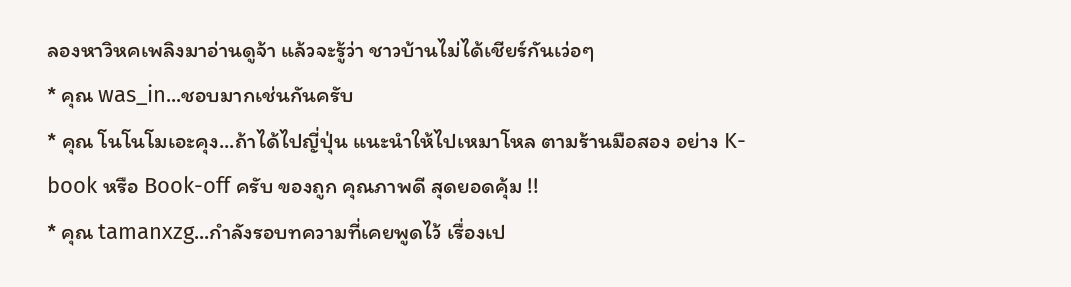ลองหาวิหคเพลิงมาอ่านดูจ้า แล้วจะรู้ว่า ชาวบ้านไม่ได้เชียร์กันเว่อๆ
* คุณ was_in...ชอบมากเช่นกันครับ
* คุณ โนโนโมเอะคุง...ถ้าได้ไปญี่ปุ่น แนะนำให้ไปเหมาโหล ตามร้านมือสอง อย่าง K- book หรือ Book-off ครับ ของถูก คุณภาพดี สุดยอดคุ้ม !!
* คุณ tamanxzg...กำลังรอบทความที่เคยพูดไว้ เรื่องเป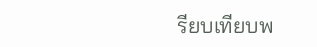รียบเทียบพ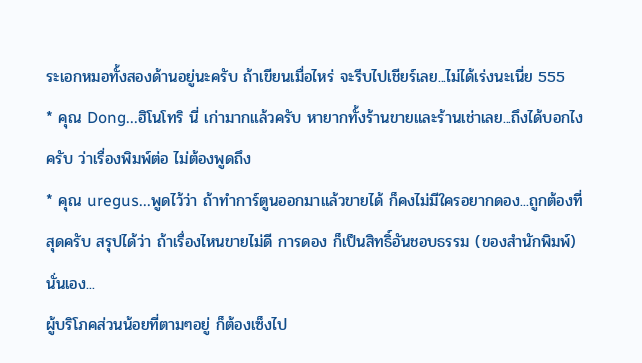ระเอกหมอทั้งสองด้านอยู่นะครับ ถ้าเขียนเมื่อไหร่ จะรีบไปเชียร์เลย...ไม่ได้เร่งนะเนี่ย 555
* คุณ Dong...ฮิโนโทริ นี่ เก่ามากแล้วครับ หายากทั้งร้านขายและร้านเช่าเลย...ถึงได้บอกไงครับ ว่าเรื่องพิมพ์ต่อ ไม่ต้องพูดถึง
* คุณ uregus...พูดไว้ว่า ถ้าทำการ์ตูนออกมาแล้วขายได้ ก็คงไม่มีใครอยากดอง...ถูกต้องที่สุดครับ สรุปได้ว่า ถ้าเรื่องไหนขายไม่ดี การดอง ก็เป็นสิทธิ์อันชอบธรรม (ของสำนักพิมพ์) นั่นเอง...
ผู้บริโภคส่วนน้อยที่ตามๆอยู่ ก็ต้องเซ็งไป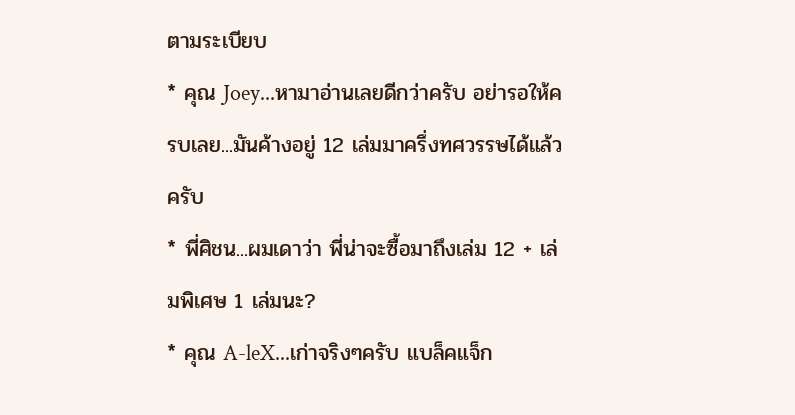ตามระเบียบ
* คุณ Joey...หามาอ่านเลยดีกว่าครับ อย่ารอให้ครบเลย...มันค้างอยู่ 12 เล่มมาครึ่งทศวรรษได้แล้วครับ
* พี่ศิชน...ผมเดาว่า พี่น่าจะซื้อมาถึงเล่ม 12 + เล่มพิเศษ 1 เล่มนะ?
* คุณ A-leX...เก่าจริงๆครับ แบล็คแจ็ก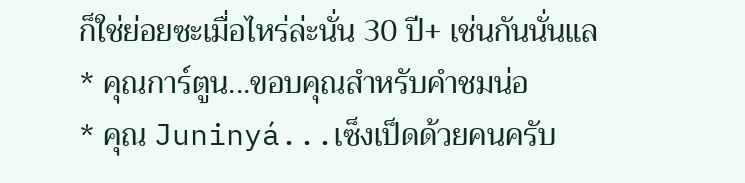ก็ใช่ย่อยซะเมื่อไหร่ล่ะนั่น 30 ปี+ เช่นกันนั่นแล
* คุณการ์ตูน...ขอบคุณสำหรับคำชมน่อ
* คุณ Juninyá...เซ็งเป็ดด้วยคนครับ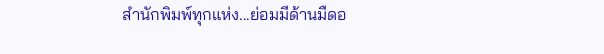สำนักพิมพ์ทุกแห่ง...ย่อมมีด้านมืดอ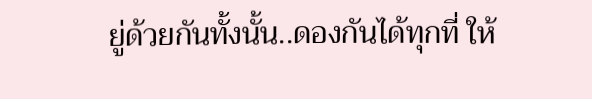ยู่ด้วยกันทั้งนั้น..ดองกันได้ทุกที่ ให้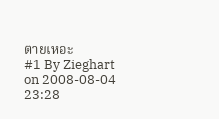ตายเหอะ
#1 By Zieghart on 2008-08-04 23:28